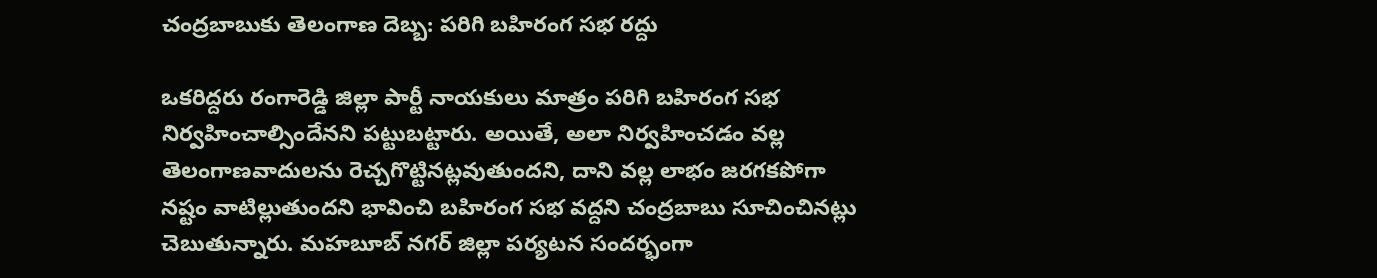చంద్రబాబుకు తెలంగాణ దెబ్బ: పరిగి బహిరంగ సభ రద్దు

ఒకరిద్దరు రంగారెడ్డి జిల్లా పార్టీ నాయకులు మాత్రం పరిగి బహిరంగ సభ నిర్వహించాల్సిందేనని పట్టుబట్టారు. అయితే, అలా నిర్వహించడం వల్ల తెలంగాణవాదులను రెచ్చగొట్టినట్లవుతుందని, దాని వల్ల లాభం జరగకపోగా నష్టం వాటిల్లుతుందని భావించి బహిరంగ సభ వద్దని చంద్రబాబు సూచించినట్లు చెబుతున్నారు. మహబూబ్ నగర్ జిల్లా పర్యటన సందర్భంగా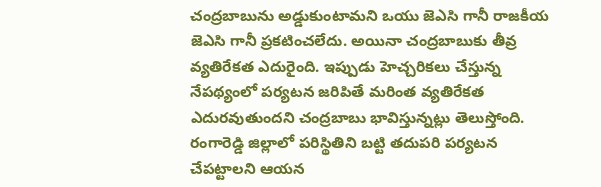చంద్రబాబును అడ్డుకుంటామని ఒయు జెఎసి గానీ రాజకీయ జెఎసి గానీ ప్రకటించలేదు. అయినా చంద్రబాబుకు తీవ్ర వ్యతిరేకత ఎదురైంది. ఇప్పుడు హెచ్చరికలు చేస్తున్న నేపథ్యంలో పర్యటన జరిపితే మరింత వ్యతిరేకత ఎదురవుతుందని చంద్రబాబు భావిస్తున్నట్లు తెలుస్తోంది. రంగారెడ్డి జిల్లాలో పరిస్థితిని బట్టి తదుపరి పర్యటన చేపట్టాలని ఆయన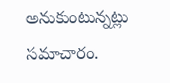అనుకుంటున్నట్లు సమాచారం.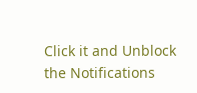Click it and Unblock the Notifications